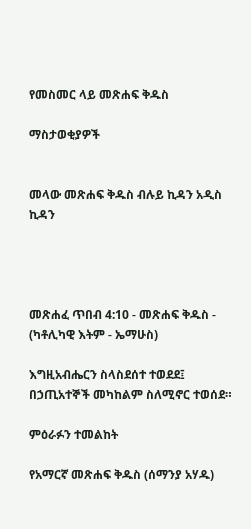የመስመር ላይ መጽሐፍ ቅዱስ

ማስታወቂያዎች


መላው መጽሐፍ ቅዱስ ብሉይ ኪዳን አዲስ ኪዳን




መጽሐፈ ጥበብ 4:10 - መጽሐፍ ቅዱስ - (ካቶሊካዊ እትም - ኤማሁስ)

እግዚአብሔርን ስላስደሰተ ተወደደ፤ በኃጢአተኞች መካከልም ስለሚኖር ተወሰደ።

ምዕራፉን ተመልከት

የአማርኛ መጽሐፍ ቅዱስ (ሰማንያ አሃዱ)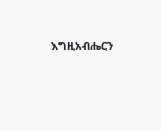እግዚአብሔርን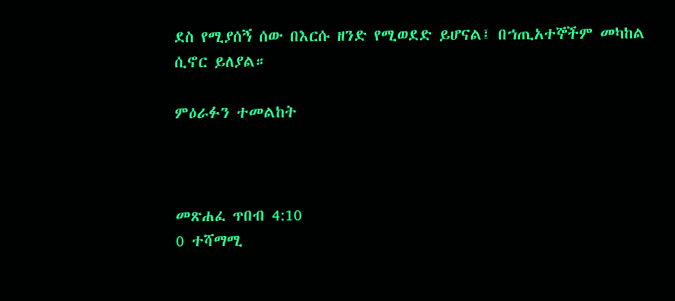ደስ የሚያሰኝ ሰው በእርሱ ዘንድ የሚወደድ ይሆናል፤ በኀጢአተኞችም መካከል ሲኖር ይለያል።

ምዕራፉን ተመልከት



መጽሐፈ ጥበብ 4:10
0 ተሻማሚ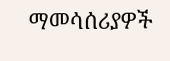ማመሳሰሪያዎች